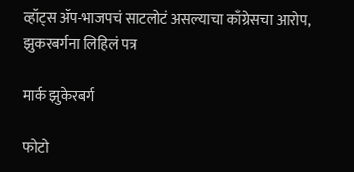व्हॉट्स ॲप-भाजपचं साटलोटं असल्याचा काँग्रेसचा आरोप, झुकरबर्गना लिहिलं पत्र

मार्क झुकेरबर्ग

फोटो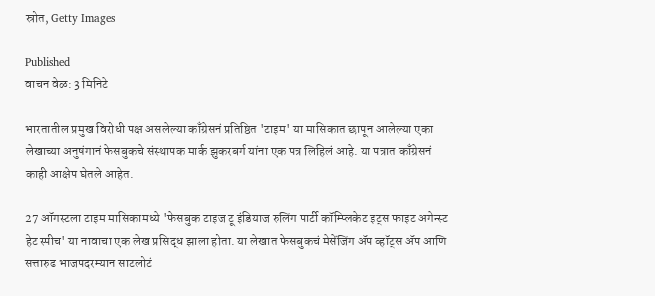स्रोत, Getty Images

Published
वाचन वेळ: 3 मिनिटे

भारतातील प्रमुख विरोधी पक्ष असलेल्या काँग्रेसनं प्रतिष्ठित 'टाइम' या मासिकात छापून आलेल्या एका लेखाच्या अनुषंगानं फेसबुकचे संस्थापक मार्क झुकरबर्ग यांना एक पत्र लिहिलं आहे. या पत्रात काँग्रेसनं काही आक्षेप घेतले आहेत.

27 ऑगस्टला टाइम मासिकामध्ये 'फेसबुक टाइज टू इंडियाज रुलिंग पार्टी कॉम्प्लिकेट इट्स फाइट अगेन्स्ट हेट स्पीच' या नावाचा एक लेख प्रसिद्ध झाला होता. या लेखात फेसबुकचं मेसेंजिंग ॲप व्हॉट्स ॲप आणि सत्तारुढ भाजपदरम्यान साटलोटं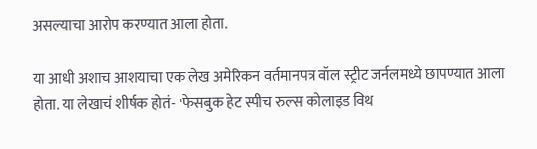असल्याचा आरोप करण्यात आला होता.

या आधी अशाच आशयाचा एक लेख अमेरिकन वर्तमानपत्र वॉल स्ट्रीट जर्नलमध्ये छापण्यात आला होता. या लेखाचं शीर्षक होतं- 'फेसबुक हेट स्पीच रुल्स कोलाइड विथ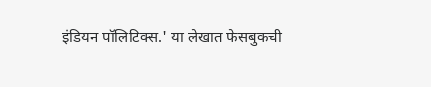इंडियन पॉलिटिक्स.' या लेखात फेसबुकची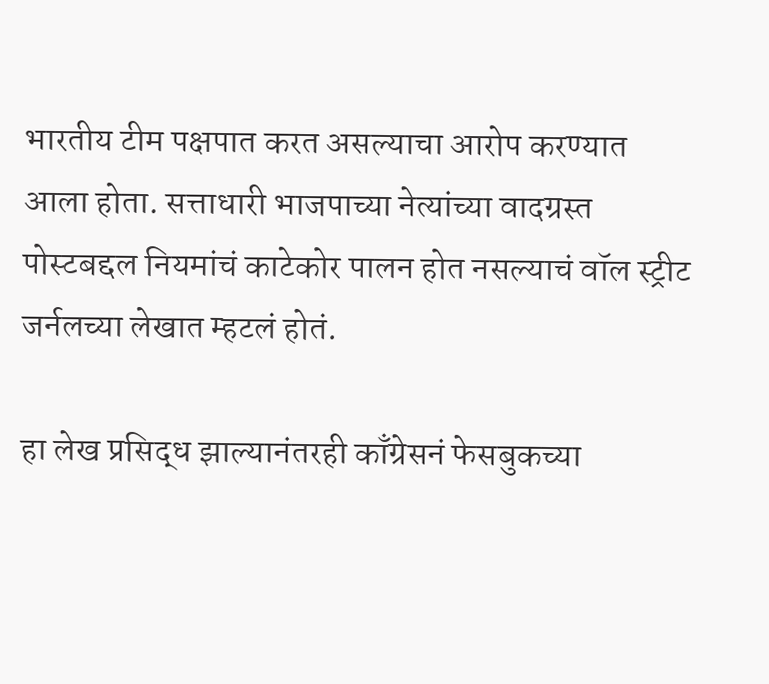भारतीय टीम पक्षपात करत असल्याचा आरोप करण्यात आला होता. सत्ताधारी भाजपाच्या नेत्यांच्या वादग्रस्त पोस्टबद्दल नियमांचं काटेकोर पालन होत नसल्याचं वॉल स्ट्रीट जर्नलच्या लेखात म्हटलं होतं.

हा लेख प्रसिद्ध झाल्यानंतरही काँग्रेसनं फेसबुकच्या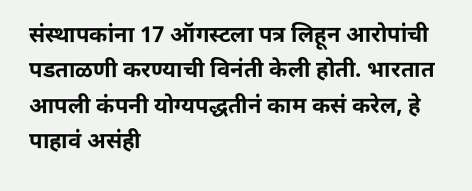संस्थापकांना 17 ऑगस्टला पत्र लिहून आरोपांची पडताळणी करण्याची विनंती केली होती. भारतात आपली कंपनी योग्यपद्धतीनं काम कसं करेल, हे पाहावं असंही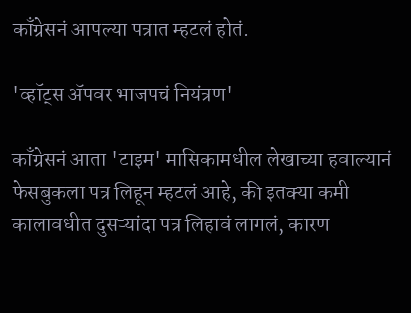काँग्रेसनं आपल्या पत्रात म्हटलं होतं.

'व्हॉट्स ॲपवर भाजपचं नियंत्रण'

काँग्रेसनं आता 'टाइम' मासिकामधील लेखाच्या हवाल्यानं फेसबुकला पत्र लिहून म्हटलं आहे, की इतक्या कमी कालावधीत दुसऱ्यांदा पत्र लिहावं लागलं, कारण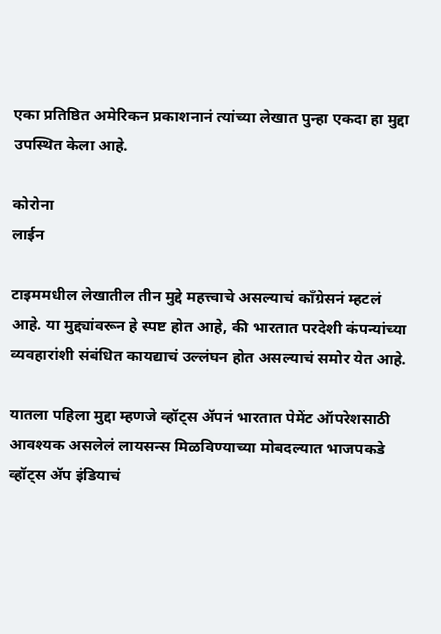एका प्रतिष्ठित अमेरिकन प्रकाशनानं त्यांच्या लेखात पुन्हा एकदा हा मुद्दा उपस्थित केला आहे.

कोरोना
लाईन

टाइममधील लेखातील तीन मुद्दे महत्त्वाचे असल्याचं काँग्रेसनं म्हटलं आहे. या मुद्द्यांवरून हे स्पष्ट होत आहे, की भारतात परदेशी कंपन्यांच्या व्यवहारांशी संबंधित कायद्याचं उल्लंघन होत असल्याचं समोर येत आहे.

यातला पहिला मुद्दा म्हणजे व्हॉट्स ॲपनं भारतात पेमेंट ऑपरेशसाठी आवश्यक असलेलं लायसन्स मिळविण्याच्या मोबदल्यात भाजपकडे व्हॉट्स ॲप इंडियाचं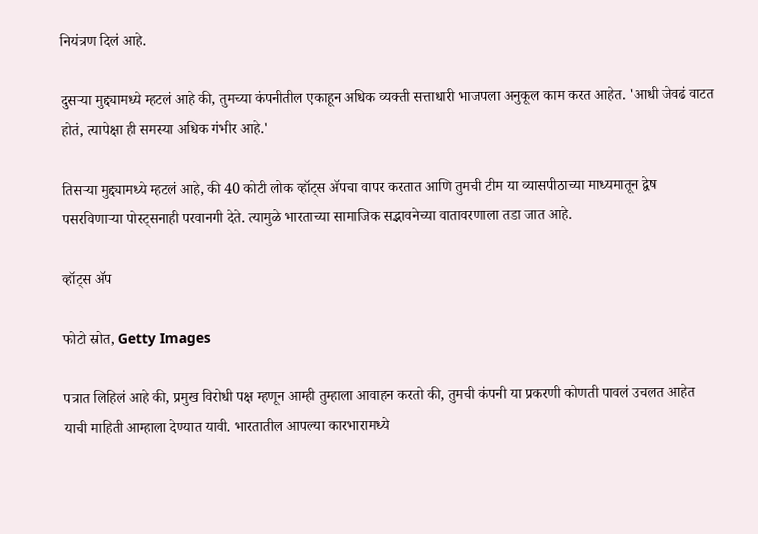नियंत्रण दिलं आहे.

दुसऱ्या मुद्द्यामध्ये म्हटलं आहे की, तुमच्या कंपनीतील एकाहून अधिक व्यक्ती सत्ताधारी भाजपला अनुकूल काम करत आहेत. 'आधी जेवढं वाटत होतं, त्यापेक्षा ही समस्या अधिक गंभीर आहे.'

तिसऱ्या मुद्द्यामध्ये म्हटलं आहे, की 40 कोटी लोक व्हॉट्स ॲपचा वापर करतात आणि तुमची टीम या व्यासपीठाच्या माध्यमातून द्वेष पसरविणाऱ्या पोस्ट्सनाही परवानगी देते. त्यामुळे भारताच्या सामाजिक सद्भावनेच्या वातावरणाला तडा जात आहे.

व्हॉट्स ॲप

फोटो स्रोत, Getty Images

पत्रात लिहिलं आहे की, प्रमुख विरोधी पक्ष म्हणून आम्ही तुम्हाला आवाहन करतो की, तुमची कंपनी या प्रकरणी कोणती पावलं उचलत आहेत याची माहिती आम्हाला देण्यात यावी. भारतातील आपल्या कारभारामध्ये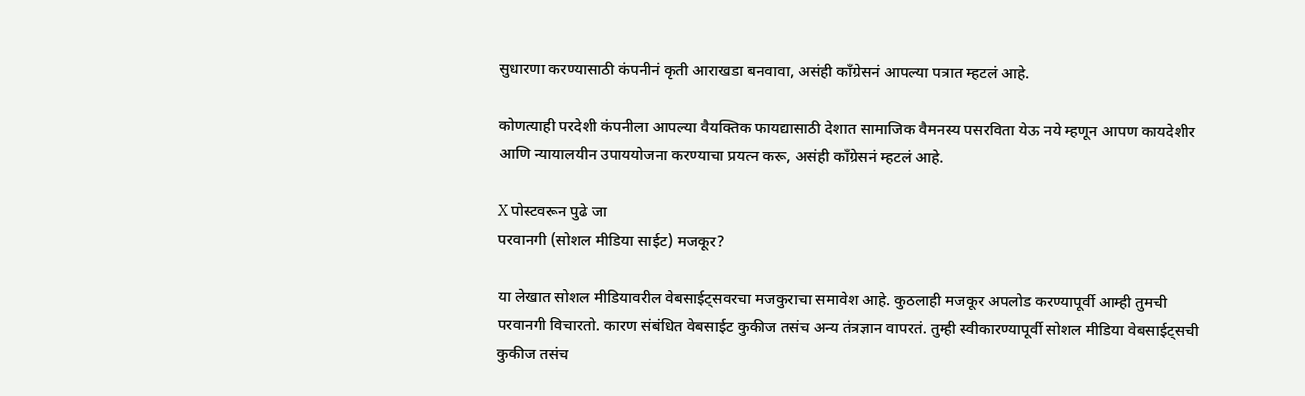सुधारणा करण्यासाठी कंपनीनं कृती आराखडा बनवावा, असंही काँग्रेसनं आपल्या पत्रात म्हटलं आहे.

कोणत्याही परदेशी कंपनीला आपल्या वैयक्तिक फायद्यासाठी देशात सामाजिक वैमनस्य पसरविता येऊ नये म्हणून आपण कायदेशीर आणि न्यायालयीन उपाययोजना करण्याचा प्रयत्न करू, असंही काँग्रेसनं म्हटलं आहे.

X पोस्टवरून पुढे जा
परवानगी (सोशल मीडिया साईट) मजकूर?

या लेखात सोशल मीडियावरील वेबसाईट्सवरचा मजकुराचा समावेश आहे. कुठलाही मजकूर अपलोड करण्यापूर्वी आम्ही तुमची परवानगी विचारतो. कारण संबंधित वेबसाईट कुकीज तसंच अन्य तंत्रज्ञान वापरतं. तुम्ही स्वीकारण्यापूर्वी सोशल मीडिया वेबसाईट्सची कुकीज तसंच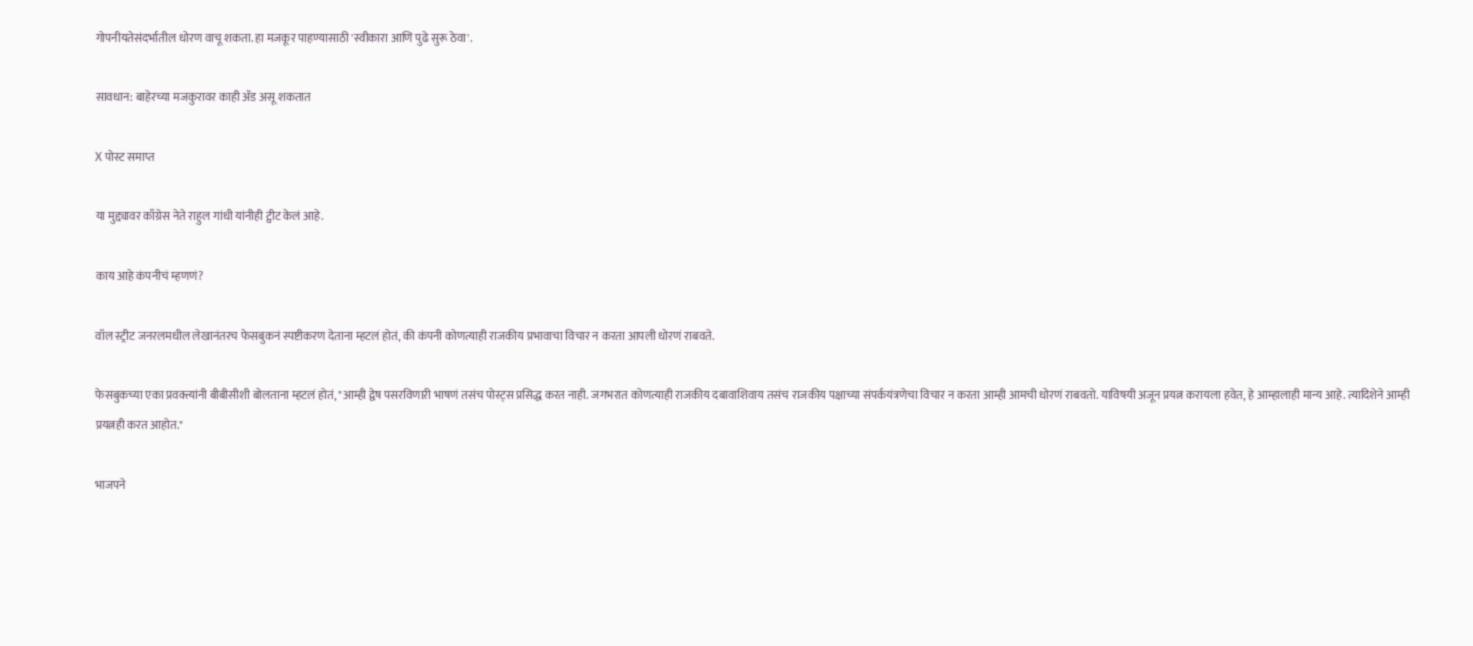गोपनीयतेसंदर्भातील धोरण वाचू शकता. हा मजकूर पाहण्यासाठी 'स्वीकारा आणि पुढे सुरू ठेवा'.

सावधान: बाहेरच्या मजकुरावर काही ॲड असू शकतात

X पोस्ट समाप्त

या मुद्द्यावर काँग्रेस नेते राहुल गांधी यांनीही ट्वीट केलं आहे.

काय आहे कंपनीचं म्हणणं?

वॉल स्ट्रीट जनरलमधील लेखानंतरच फेसबुकनं स्पष्टीकरण देताना म्हटलं होतं, की कंपनी कोणत्याही राजकीय प्रभावाचा विचार न करता आपली धोरणं राबवते.

फेसबुकच्या एका प्रवक्त्यांनी बीबीसीशी बोलताना म्हटलं होतं, "आम्ही द्वेष पसरविणाऱी भाषणं तसंच पोस्ट्स प्रसिद्ध करत नाही. जगभरात कोणत्याही राजकीय दबावाशिवाय तसंच राजकीय पक्षाच्या संपर्कयंत्रणेचा विचार न करता आम्ही आमची धोरणं राबवतो. याविषयी अजून प्रयत्न करायला हवेत, हे आम्हालाही मान्य आहे. त्यादिशेने आम्ही प्रयत्नही करत आहोत."

भाजपने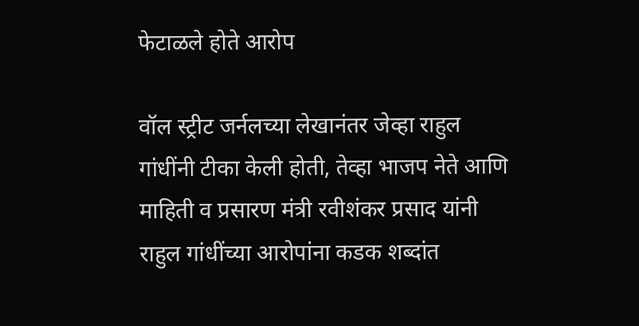फेटाळले होते आरोप

वॉल स्ट्रीट जर्नलच्या लेखानंतर जेव्हा राहुल गांधींनी टीका केली होती, तेव्हा भाजप नेते आणि माहिती व प्रसारण मंत्री रवीशंकर प्रसाद यांनी राहुल गांधींच्या आरोपांना कडक शब्दांत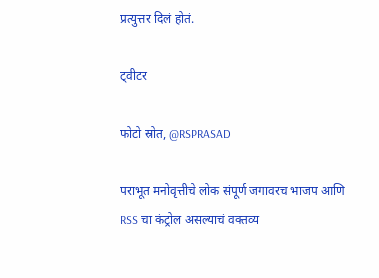प्रत्युत्तर दिलं होतं.

ट्वीटर

फोटो स्रोत, @RSPRASAD

पराभूत मनोवृत्तीचे लोक संपूर्ण जगावरच भाजप आणि RSS चा कंट्रोल असल्याचं वक्तव्य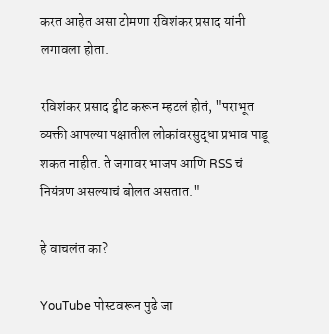करत आहेत असा टोमणा रविशंकर प्रसाद यांनी लगावला होता.

रविशंकर प्रसाद ट्वीट करून म्हटलं होतं, "पराभूत व्यक्ती आपल्या पक्षातील लोकांवरसुद्धा प्रभाव पाडू शकत नाहीत. ते जगावर भाजप आणि RSS चं नियंत्रण असल्याचं बोलत असतात."

हे वाचलंत का?

YouTube पोस्टवरून पुढे जा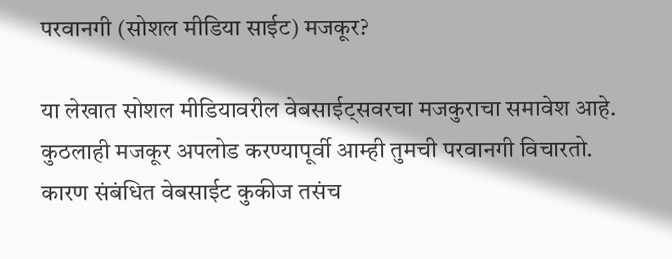परवानगी (सोशल मीडिया साईट) मजकूर?

या लेखात सोशल मीडियावरील वेबसाईट्सवरचा मजकुराचा समावेश आहे. कुठलाही मजकूर अपलोड करण्यापूर्वी आम्ही तुमची परवानगी विचारतो. कारण संबंधित वेबसाईट कुकीज तसंच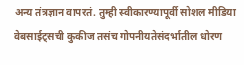अन्य तंत्रज्ञान वापरतं. तुम्ही स्वीकारण्यापूर्वी सोशल मीडिया वेबसाईट्सची कुकीज तसंच गोपनीयतेसंदर्भातील धोरण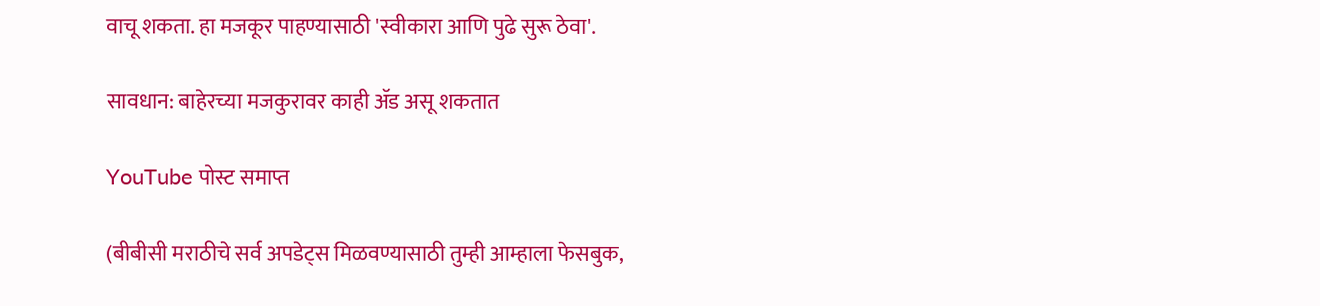वाचू शकता. हा मजकूर पाहण्यासाठी 'स्वीकारा आणि पुढे सुरू ठेवा'.

सावधान: बाहेरच्या मजकुरावर काही ॲड असू शकतात

YouTube पोस्ट समाप्त

(बीबीसी मराठीचे सर्व अपडेट्स मिळवण्यासाठी तुम्ही आम्हाला फेसबुक,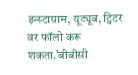इन्स्टाग्राम, यूट्यूब, ट्विटर वर फॉलो करू शकता.'बीबीसी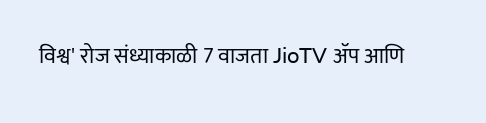विश्व' रोज संध्याकाळी 7 वाजता JioTV ॲप आणि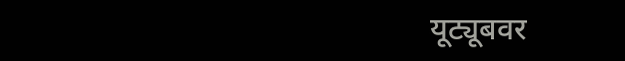यूट्यूबवर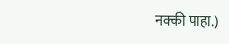नक्की पाहा.)